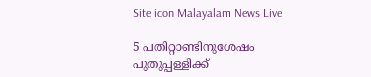Site icon Malayalam News Live

5 പതിറ്റാണ്ടിനുശേഷം പുതുപ്പള്ളിക്ക്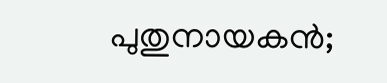പുതുനായകൻ;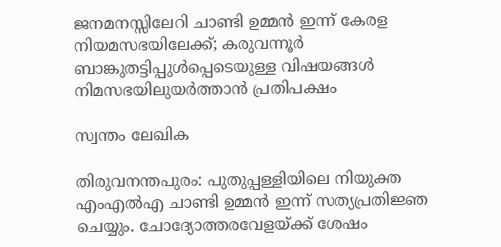ജനമനസ്സിലേറി ചാണ്ടി ഉമ്മൻ ഇന്ന് കേരള നിയമസഭയിലേക്ക്; കരുവന്നൂര്‍ ബാങ്കുതട്ടിപ്പുള്‍പ്പെടെയുള്ള വിഷയങ്ങള്‍ നിമസഭയിലുയര്‍ത്താൻ പ്രതിപക്ഷം

സ്വന്തം ലേഖിക

തിരുവനന്തപുരം: പുതുപ്പള്ളിയിലെ നിയുക്ത എംഎല്‍എ ചാണ്ടി ഉമ്മന്‍ ഇന്ന് സത്യപ്രതിജ്ഞ ചെയ്യും. ചോദ്യോത്തരവേളയ്ക്ക് ശേഷം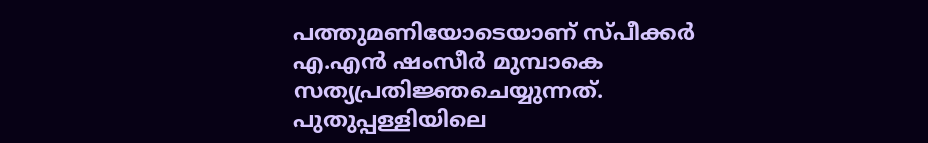പത്തുമണിയോടെയാണ് സ്പീക്കര്‍ എ.എന്‍ ഷംസീര്‍ മുമ്പാകെ സത്യപ്രതിജ്ഞചെയ്യുന്നത്. പുതുപ്പള്ളിയിലെ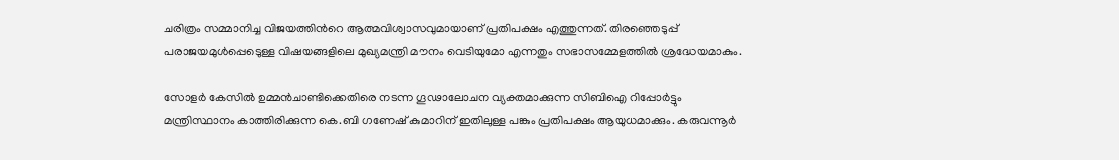ചരിത്രം സമ്മാനിച്ച വിജയത്തിന്‍റെ ആത്മവിശ്വാസവുമായാണ് പ്രതിപക്ഷം എത്തുന്നത്. തിരഞ്ഞെടുപ്പ് പരാജയമുള്‍പ്പെടെുള്ള വിഷയങ്ങളിലെ മുഖ്യമന്ത്രി മൗനം വെടിയുമോ എന്നതും സഭാസമ്മേളത്തില്‍ ശ്രദ്ധേയമാകും.

സോളര്‍ കേസില്‍ ഉമ്മന്‍ചാണ്ടിക്കെതിരെ നടന്ന ഗൂഢാലോചന വ്യക്തമാക്കുന്ന സിബിഐ റിപ്പോര്‍ട്ടും മന്ത്രിസ്ഥാനം കാത്തിരിക്കുന്ന കെ.ബി ഗണേഷ് കുമാറിന് ഇതിലുള്ള പങ്കും പ്രതിപക്ഷം ആയുധമാക്കും. കരുവന്നൂര്‍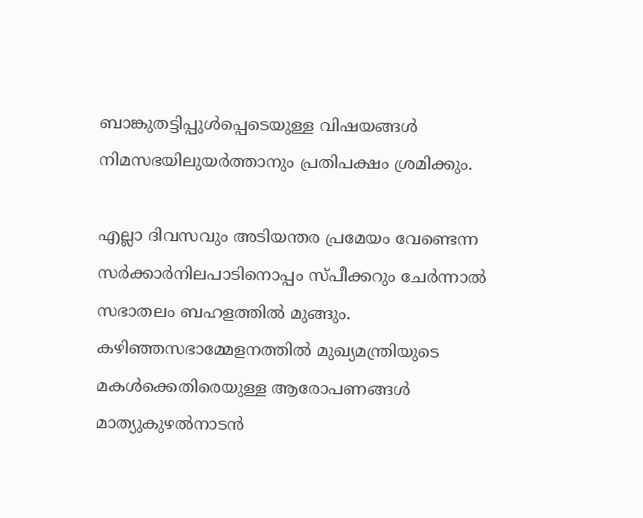ബാങ്കുതട്ടിപ്പുള്‍പ്പെടെയുള്ള വിഷയങ്ങള്‍ നിമസഭയിലുയര്‍ത്താനും പ്രതിപക്ഷം ശ്രമിക്കും.

എല്ലാ ദിവസവും അടിയന്തര പ്രമേയം വേണ്ടെന്ന സര്‍ക്കാര്‍നിലപാടിനൊപ്പം സ്പീക്കറും ചേര്‍ന്നാല്‍ സഭാതലം ബഹളത്തില്‍ മുങ്ങും. കഴിഞ്ഞസഭാമ്മേളനത്തില്‍ മുഖ്യമന്ത്രിയുടെ മകള്‍ക്കെതിരെയുള്ള ആരോപണങ്ങള്‍ മാത്യുകുഴല്‍നാടന്‍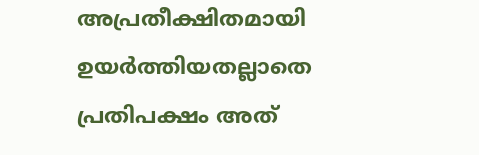അപ്രതീക്ഷിതമായി ഉയര്‍ത്തിയതല്ലാതെ പ്രതിപക്ഷം അത്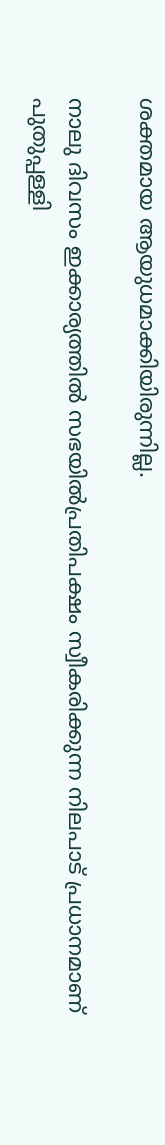ശക്തമായ ആയുധമാക്കിയിരുന്നില്ല.

നാലു ദിവസം ഇക്കാര്യത്തില്‍ സഭയില്‍പ്രതിപക്ഷം സ്വീകരിക്കുന്ന നിലപാട് പ്രധാനമാണ് പുതുപ്പള്ളി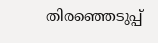തിരഞ്ഞെടുപ്പ്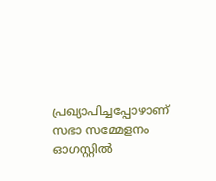പ്രഖ്യാപിച്ചപ്പോഴാണ് സഭാ സമ്മേളനം ഓഗസ്റ്റില്‍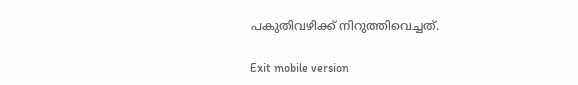പകുതിവഴിക്ക് നിറുത്തിവെച്ചത്.

Exit mobile version